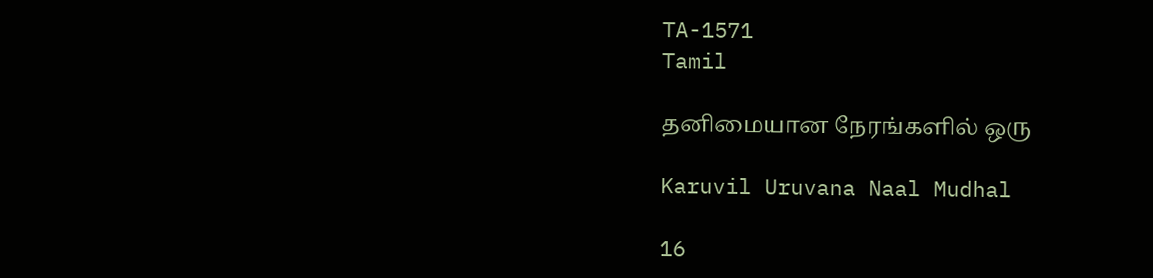TA-1571
Tamil

தனிமையான நேரங்களில் ஒரு

Karuvil Uruvana Naal Mudhal

16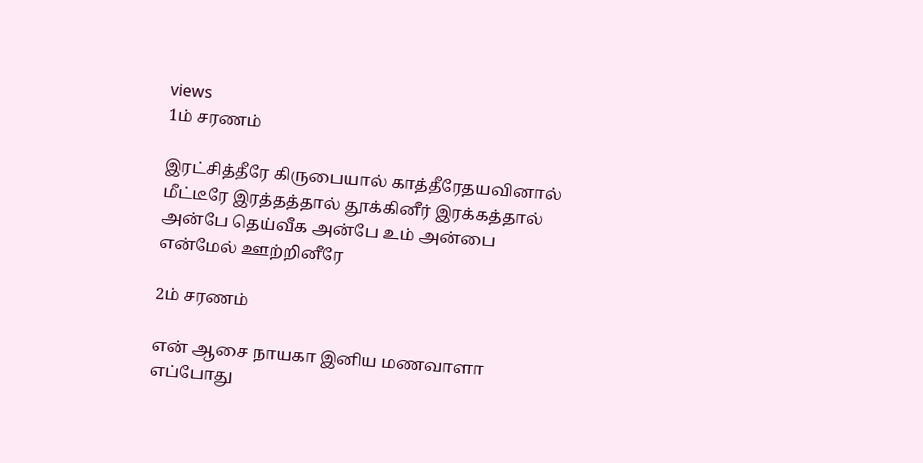views
1ம் சரணம்

இரட்சித்தீரே கிருபையால் காத்தீரேதயவினால் மீட்டீரே இரத்தத்தால் தூக்கினீர் இரக்கத்தால் அன்பே தெய்வீக அன்பே உம் அன்பை என்மேல் ஊற்றினீரே

2ம் சரணம்

என் ஆசை நாயகா இனிய மணவாளா எப்போது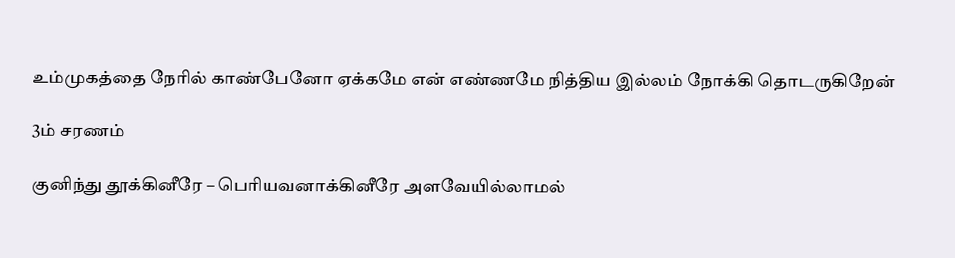உம்முகத்தை நேரில் காண்பேனோ ஏக்கமே என் எண்ணமே நித்திய இல்லம் நோக்கி தொடருகிறேன்

3ம் சரணம்

குனிந்து தூக்கினீரே – பெரியவனாக்கினீரே அளவேயில்லாமல்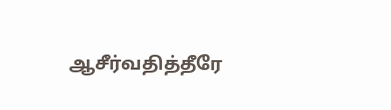ஆசீர்வதித்தீரே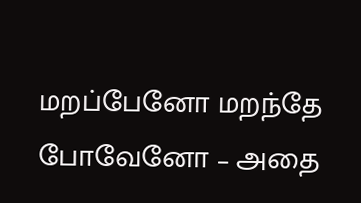மறப்பேனோ மறந்தே போவேனோ – அதை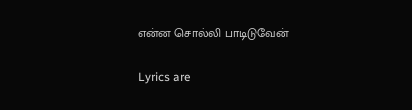என்ன சொல்லி பாடிடுவேன்

Lyrics are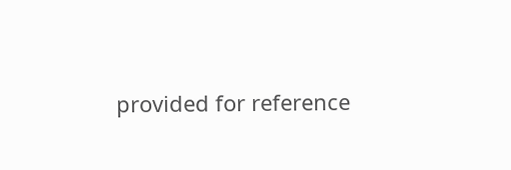provided for reference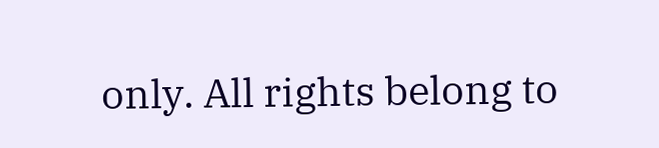only. All rights belong to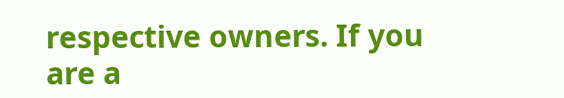respective owners. If you are a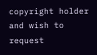copyright holder and wish to request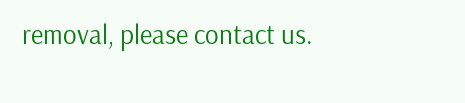removal, please contact us.